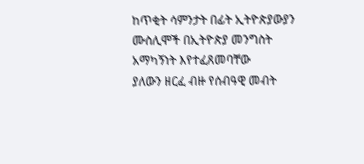ከጥቂት ሳምንታት በፊት ኢትዮጵያውያን ሙስሊሞች በኢትዮጵያ መንግስት አማካኝነት እየተፈጸመባቸው
ያለውን ዘርፈ ብዙ የሰብዓዊ መብት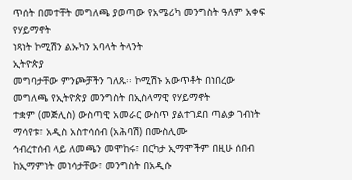ጥሰት በመተቸት መግለጫ ያወጣው የአሜሪካ መንግስት ዓለም አቀፍ የሃይማኖት
ነጻነት ኮሚሽን ልኡካን አባላት ትላንት
ኢትዮጵያ
መግባታቸው ምንጮቻችን ገለጹ፡፡ ኮሚሽኑ አውጥቶት በነበረው መግለጫ የኢትዮጵያ መንግስት በኢስላማዊ የሃይማኖት
ተቋም (መጅሊስ) ውስጣዊ አመራር ውስጥ ያልተገደበ ጣልቃ ገብነት ማሳየቱ፣ አዲስ አስተሳሰብ (አሕባሽ) በሙስሊሙ
ኅብረተሰብ ላይ ለመጫን መሞከሩ፣ በርካታ ኢማሞችም በዚሁ ሰበብ ከኢማምነት መነሳታቸው፣ መንግስት በአዲሱ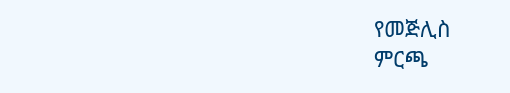የመጅሊስ
ምርጫ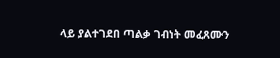ላይ ያልተገደበ ጣልቃ ገብነት መፈጸሙን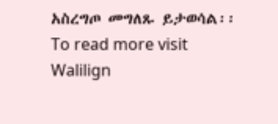አስረግጦ መግለጹ ይታወሳል፡፡
To read more visit Walilign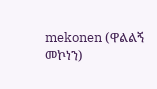mekonen (ዋልልኝ መኮነን)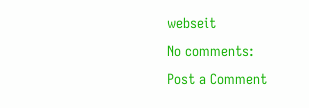webseit
No comments:
Post a Comment